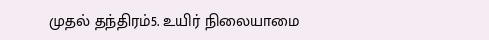முதல் தந்திரம்5. உயிர் நிலையாமை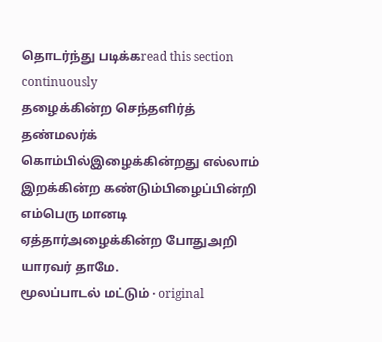தொடர்ந்து படிக்கread this section continuously
தழைக்கின்ற செந்தளிர்த் தண்மலர்க் கொம்பில்இழைக்கின்றது எல்லாம் இறக்கின்ற கண்டும்பிழைப்பின்றி எம்பெரு மானடி ஏத்தார்அழைக்கின்ற போதுஅறி யாரவர் தாமே.
மூலப்பாடல் மட்டும் · original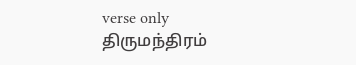verse only
திருமந்திரம்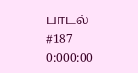பாடல் #187
0:000:00